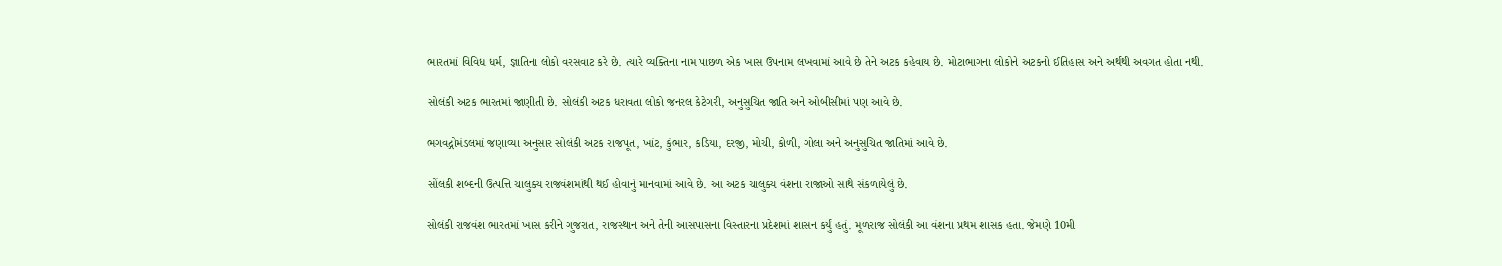ભારતમાં વિવિધ ધર્મ, જ્ઞાતિના લોકો વરસવાટ કરે છે. ત્યારે વ્યક્તિના નામ પાછળ એક ખાસ ઉપનામ લખવામાં આવે છે તેને અટક કહેવાય છે. મોટાભાગના લોકોને અટકનો ઈતિહાસ અને અર્થથી અવગત હોતા નથી.

સોલંકી અટક ભારતમાં જાણીતી છે. સોલંકી અટક ધરાવતા લોકો જનરલ કેટેગરી, અનુસુચિત જાતિ અને ઓબીસીમાં પણ આવે છે.

ભગવદ્ગોમંડલમાં જણાવ્યા અનુસાર સોલંકી અટક રાજપૂત, ખાંટ, કુંભાર, કડિયા, દરજી, મોચી, કોળી, ગોલા અને અનુસુચિત જાતિમાં આવે છે.

સોંલકી શબ્દની ઉત્પત્તિ ચાલુક્ય રાજવંશમાંથી થઈ હોવાનું માનવામાં આવે છે. આ અટક ચાલુક્ય વંશના રાજાઓ સાથે સંકળાયેલું છે.

સોલંકી રાજવંશ ભારતમાં ખાસ કરીને ગુજરાત, રાજસ્થાન અને તેની આસપાસના વિસ્તારના પ્રદેશમાં શાસન કર્યું હતું. મૂળરાજ સોલંકી આ વંશના પ્રથમ શાસક હતા. જેમણે 10મી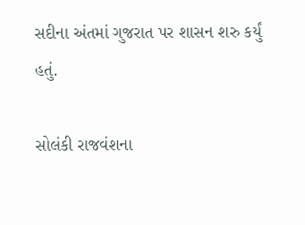સદીના અંતમાં ગુજરાત પર શાસન શરુ કર્યું હતું.

સોલંકી રાજવંશના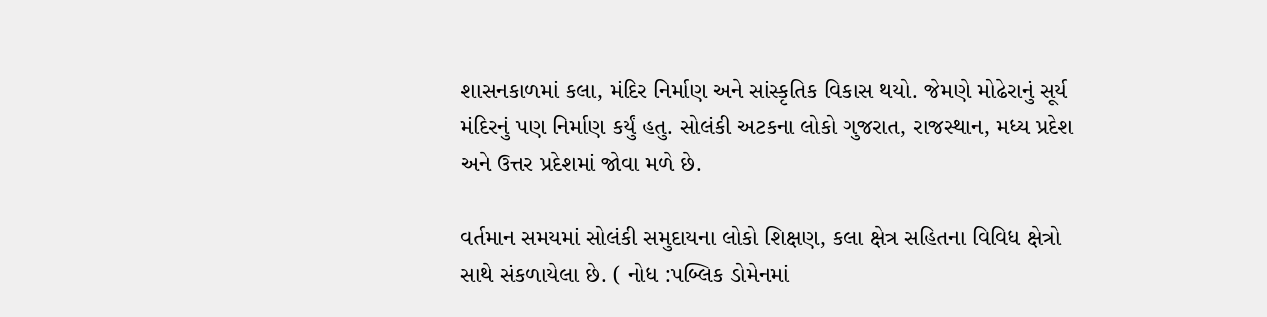શાસનકાળમાં કલા, મંદિર નિર્માણ અને સાંસ્કૃતિક વિકાસ થયો. જેમણે મોઢેરાનું સૂર્ય મંદિરનું પણ નિર્માણ કર્યું હતુ. સોલંકી અટકના લોકો ગુજરાત, રાજસ્થાન, મધ્ય પ્રદેશ અને ઉત્તર પ્રદેશમાં જોવા મળે છે.

વર્તમાન સમયમાં સોલંકી સમુદાયના લોકો શિક્ષણ, કલા ક્ષેત્ર સહિતના વિવિધ ક્ષેત્રો સાથે સંકળાયેલા છે. ( નોધ :પબ્લિક ડોમેનમાં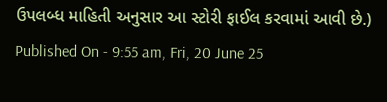ઉપલબ્ધ માહિતી અનુસાર આ સ્ટોરી ફાઈલ કરવામાં આવી છે.)
Published On - 9:55 am, Fri, 20 June 25